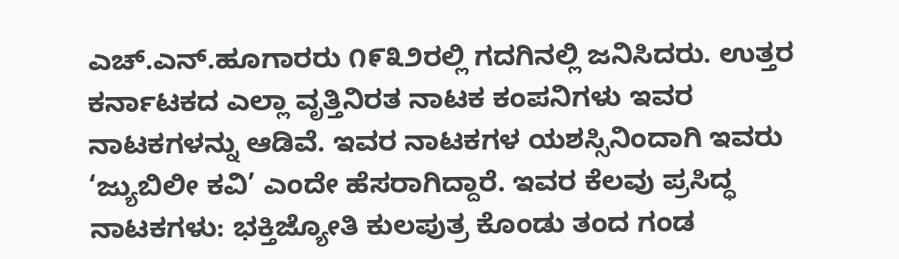ಎಚ್.ಎನ್.ಹೂಗಾರರು ೧೯೩೨ರಲ್ಲಿ ಗದಗಿನಲ್ಲಿ ಜನಿಸಿದರು. ಉತ್ತರ ಕರ್ನಾಟಕದ ಎಲ್ಲಾ ವೃತ್ತಿನಿರತ ನಾಟಕ ಕಂಪನಿಗಳು ಇವರ ನಾಟಕಗಳನ್ನು ಆಡಿವೆ. ಇವರ ನಾಟಕಗಳ ಯಶಸ್ಸಿನಿಂದಾಗಿ ಇವರು ‘ಜ್ಯುಬಿಲೀ ಕವಿ’ ಎಂದೇ ಹೆಸರಾಗಿದ್ದಾರೆ. ಇವರ ಕೆಲವು ಪ್ರಸಿದ್ಧ ನಾಟಕಗಳು: ಭಕ್ತಿಜ್ಯೋತಿ ಕುಲಪುತ್ರ ಕೊಂಡು ತಂದ ಗಂಡ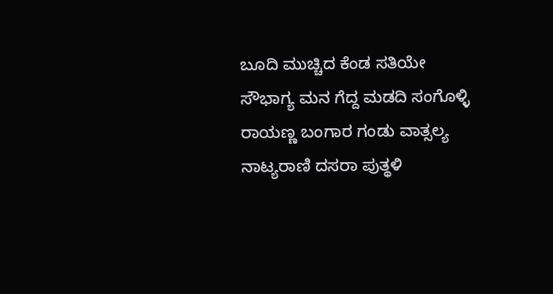ಬೂದಿ ಮುಚ್ಚಿದ ಕೆಂಡ ಸತಿಯೇ ಸೌಭಾಗ್ಯ ಮನ ಗೆದ್ದ ಮಡದಿ ಸಂಗೊಳ್ಳಿ ರಾಯಣ್ಣ ಬಂಗಾರ ಗಂಡು ವಾತ್ಸಲ್ಯ ನಾಟ್ಯರಾಣಿ ದಸರಾ ಪುತ್ಥಳಿ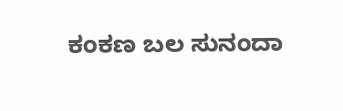ಕಂಕಣ ಬಲ ಸುನಂದಾ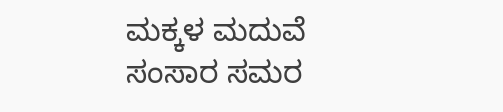ಮಕ್ಕಳ ಮದುವೆ ಸಂಸಾರ ಸಮರ